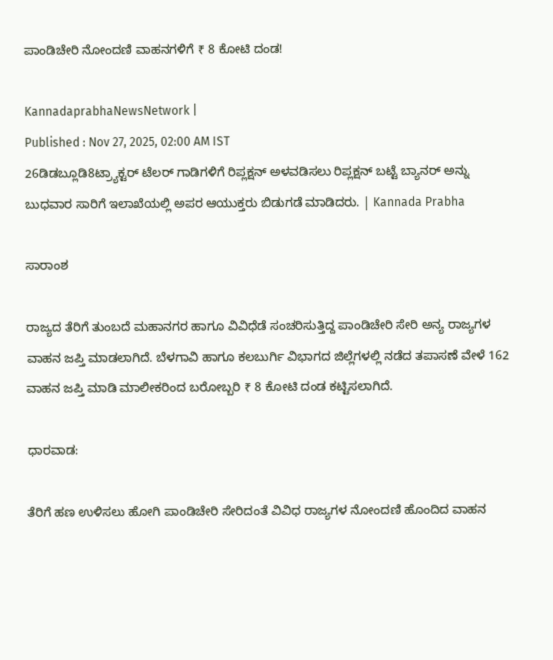ಪಾಂಡಿಚೇರಿ ನೋಂದಣಿ ವಾಹನಗಳಿಗೆ ₹ 8 ಕೋಟಿ ದಂಡ!

KannadaprabhaNewsNetwork |
Published : Nov 27, 2025, 02:00 AM IST
26ಡಿಡಬ್ಲೂಡಿ8ಟ್ರ್ಯಾಕ್ಟರ್‌ ಟೆಲರ್ ಗಾಡಿಗಳಿಗೆ ರಿಪ್ಲಕ್ಷನ್ ಅಳವಡಿಸಲು ರಿಪ್ಲಕ್ಷನ್ ಬಟ್ಟೆ ಬ್ಯಾನರ್ ಅನ್ನು ಬುಧವಾರ ಸಾರಿಗೆ ಇಲಾಖೆಯಲ್ಲಿ ಅಪರ ಆಯುಕ್ತರು ಬಿಡುಗಡೆ ಮಾಡಿದರು. | Kannada Prabha

ಸಾರಾಂಶ

ರಾಜ್ಯದ ತೆರಿಗೆ ತುಂಬದೆ ಮಹಾನಗರ ಹಾಗೂ ವಿವಿಧೆಡೆ ಸಂಚರಿಸುತ್ತಿದ್ದ ಪಾಂಡಿಚೇರಿ ಸೇರಿ ಅನ್ಯ ರಾಜ್ಯಗಳ ವಾಹನ ಜಪ್ತಿ ಮಾಡಲಾಗಿದೆ. ಬೆಳಗಾವಿ ಹಾಗೂ ಕಲಬುರ್ಗಿ ವಿಭಾಗದ ಜಿಲ್ಲೆಗಳಲ್ಲಿ ನಡೆದ ತಪಾಸಣೆ ವೇಳೆ 162 ವಾಹನ ಜಪ್ತಿ ಮಾಡಿ ಮಾಲೀಕರಿಂದ ಬರೋಬ್ಬರಿ ₹ 8 ಕೋಟಿ ದಂಡ ಕಟ್ಟಿಸಲಾಗಿದೆ.

ಧಾರವಾಡ:

ತೆರಿಗೆ ಹಣ ಉಳಿಸಲು ಹೋಗಿ ಪಾಂಡಿಚೇರಿ ಸೇರಿದಂತೆ ವಿವಿಧ ರಾಜ್ಯಗಳ ನೋಂದಣಿ ಹೊಂದಿದ ವಾಹನ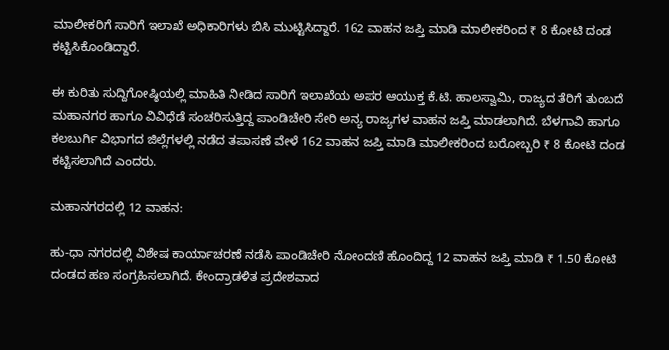ಮಾಲೀಕರಿಗೆ ಸಾರಿಗೆ ಇಲಾಖೆ ಅಧಿಕಾರಿಗಳು ಬಿಸಿ ಮುಟ್ಟಿಸಿದ್ದಾರೆ. 162 ವಾಹನ ಜಪ್ತಿ ಮಾಡಿ ಮಾಲೀಕರಿಂದ ₹ 8 ಕೋಟಿ ದಂಡ ಕಟ್ಟಿಸಿಕೊಂಡಿದ್ದಾರೆ.

ಈ ಕುರಿತು ಸುದ್ದಿಗೋಷ್ಠಿಯಲ್ಲಿ ಮಾಹಿತಿ ನೀಡಿದ ಸಾರಿಗೆ ಇಲಾಖೆಯ ಅಪರ ಆಯುಕ್ತ ಕೆ.ಟಿ. ಹಾಲಸ್ವಾಮಿ, ರಾಜ್ಯದ ತೆರಿಗೆ ತುಂಬದೆ ಮಹಾನಗರ ಹಾಗೂ ವಿವಿಧೆಡೆ ಸಂಚರಿಸುತ್ತಿದ್ದ ಪಾಂಡಿಚೇರಿ ಸೇರಿ ಅನ್ಯ ರಾಜ್ಯಗಳ ವಾಹನ ಜಪ್ತಿ ಮಾಡಲಾಗಿದೆ. ಬೆಳಗಾವಿ ಹಾಗೂ ಕಲಬುರ್ಗಿ ವಿಭಾಗದ ಜಿಲ್ಲೆಗಳಲ್ಲಿ ನಡೆದ ತಪಾಸಣೆ ವೇಳೆ 162 ವಾಹನ ಜಪ್ತಿ ಮಾಡಿ ಮಾಲೀಕರಿಂದ ಬರೋಬ್ಬರಿ ₹ 8 ಕೋಟಿ ದಂಡ ಕಟ್ಟಿಸಲಾಗಿದೆ ಎಂದರು.

ಮಹಾನಗರದಲ್ಲಿ 12 ವಾಹನ:

ಹು-ಧಾ ನಗರದಲ್ಲಿ ವಿಶೇಷ ಕಾರ್ಯಾಚರಣೆ ನಡೆಸಿ ಪಾಂಡಿಚೇರಿ ನೋಂದಣಿ ಹೊಂದಿದ್ದ 12 ವಾಹನ ಜಪ್ತಿ ಮಾಡಿ ₹ 1.50 ಕೋಟಿ ದಂಡದ ಹಣ ಸಂಗ್ರಹಿಸಲಾಗಿದೆ. ಕೇಂದ್ರಾಡಳಿತ ಪ್ರದೇಶವಾದ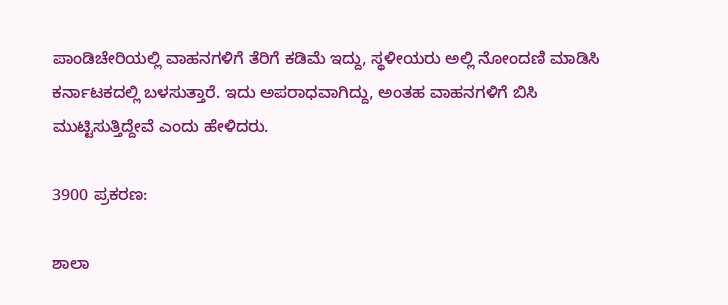ಪಾಂಡಿಚೇರಿಯಲ್ಲಿ ವಾಹನಗಳಿಗೆ ತೆರಿಗೆ ಕಡಿಮೆ ಇದ್ದು, ಸ್ಥಳೀಯರು ಅಲ್ಲಿ ನೋಂದಣಿ ಮಾಡಿಸಿ ಕರ್ನಾಟಕದಲ್ಲಿ ಬಳಸುತ್ತಾರೆ. ಇದು ಅಪರಾಧವಾಗಿದ್ದು, ಅಂತಹ ವಾಹನಗಳಿಗೆ ಬಿಸಿ ಮುಟ್ಟಿಸುತ್ತಿದ್ದೇವೆ ಎಂದು ಹೇಳಿದರು.

3900 ಪ್ರಕರಣ:

ಶಾಲಾ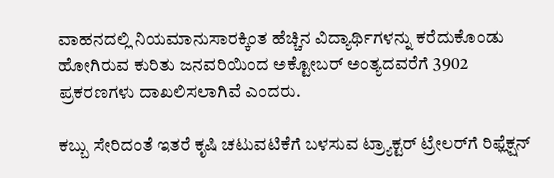ವಾಹನದಲ್ಲಿ ನಿಯಮಾನುಸಾರಕ್ಕಿಂತ ಹೆಚ್ಚಿನ ವಿದ್ಯಾರ್ಥಿಗಳನ್ನು ಕರೆದುಕೊಂಡು ಹೋಗಿರುವ ಕುರಿತು ಜನವರಿಯಿಂದ ಅಕ್ಟೋಬರ್‌ ಅಂತ್ಯದವರೆಗೆ 3902 ಪ್ರಕರಣಗಳು ದಾಖಲಿಸಲಾಗಿವೆ ಎಂದರು.

ಕಬ್ಬು ಸೇರಿದಂತೆ ಇತರೆ ಕೃಷಿ ಚಟುವಟಿಕೆಗೆ ಬಳಸುವ ಟ್ರ್ಯಾಕ್ಟರ್‌ ಟ್ರೇಲರ್‌ಗೆ ರಿಫ್ಲೆಕ್ಷನ್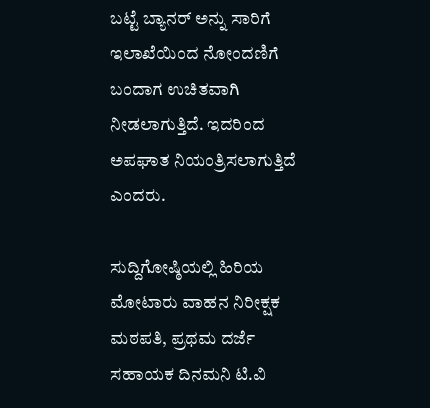ಬಟ್ಟೆ ಬ್ಯಾನರ್ ಅನ್ನು ಸಾರಿಗೆ ಇಲಾಖೆಯಿಂದ ನೋಂದಣಿಗೆ ಬಂದಾಗ ಉಚಿತವಾಗಿ ನೀಡಲಾಗುತ್ತಿದೆ. ಇದರಿಂದ ಅಪಘಾತ ನಿಯಂತ್ರಿಸಲಾಗುತ್ತಿದೆ ಎಂದರು.

ಸುದ್ದಿಗೋಷ್ಠಿಯಲ್ಲಿ ಹಿರಿಯ ಮೋಟಾರು ವಾಹನ ನಿರೀಕ್ಷಕ ಮಠಪತಿ, ಪ್ರಥಮ ದರ್ಜೆ ಸಹಾಯಕ ದಿನಮನಿ ಟಿ.ವಿ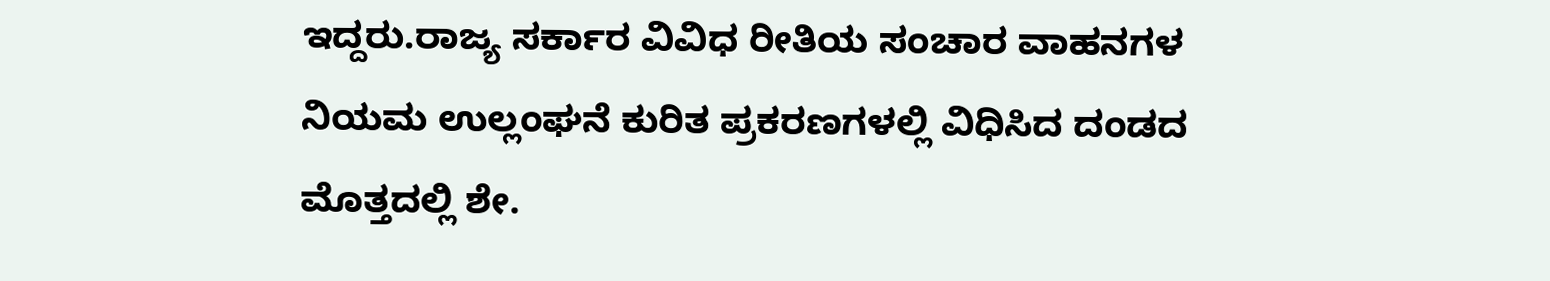ಇದ್ದರು.ರಾಜ್ಯ ಸರ್ಕಾರ ವಿವಿಧ ರೀತಿಯ ಸಂಚಾರ ವಾಹನಗಳ ನಿಯಮ ಉಲ್ಲಂಘನೆ ಕುರಿತ ಪ್ರಕರಣಗಳಲ್ಲಿ ವಿಧಿಸಿದ ದಂಡದ ಮೊತ್ತದಲ್ಲಿ ಶೇ.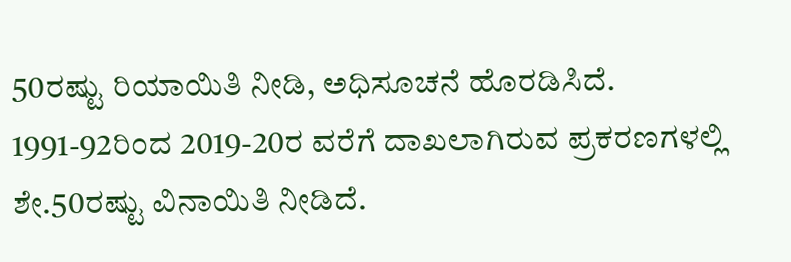50ರಷ್ಟು ರಿಯಾಯಿತಿ ನೀಡಿ, ಅಧಿಸೂಚನೆ ಹೊರಡಿಸಿದೆ. 1991-92ರಿಂದ 2019-20ರ ವರೆಗೆ ದಾಖಲಾಗಿರುವ ಪ್ರಕರಣಗಳಲ್ಲಿ ಶೇ.50ರಷ್ಟು ವಿನಾಯಿತಿ ನೀಡಿದೆ.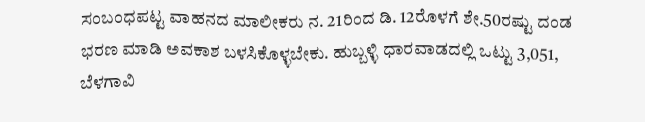ಸಂಬಂಧಪಟ್ಟ ವಾಹನದ ಮಾಲೀಕರು ನ. 21ರಿಂದ ಡಿ. 12ರೊಳಗೆ ಶೇ.50ರಷ್ಟು ದಂಡ ಭರಣ ಮಾಡಿ ಅವಕಾಶ ಬಳಸಿಕೊಳ್ಳಬೇಕು. ಹುಬ್ಬಳ್ಳಿ ಧಾರವಾಡದಲ್ಲಿ ಒಟ್ಟು 3,051, ಬೆಳಗಾವಿ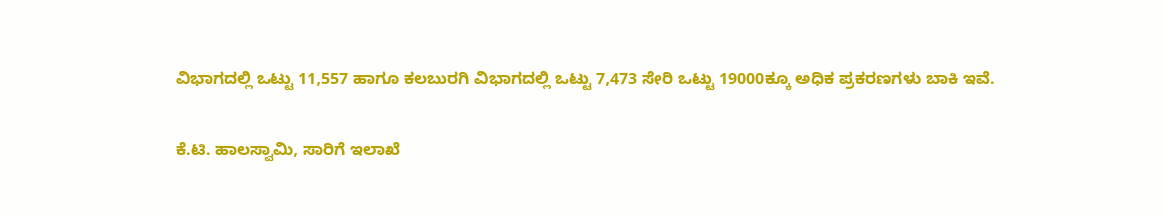ವಿಭಾಗದಲ್ಲಿ ಒಟ್ಟು 11,557 ಹಾಗೂ ಕಲಬುರಗಿ ವಿಭಾಗದಲ್ಲಿ ಒಟ್ಟು 7,473 ಸೇರಿ ಒಟ್ಟು 19000ಕ್ಕೂ ಅಧಿಕ ಪ್ರಕರಣಗಳು ಬಾಕಿ ಇವೆ.

ಕೆ.ಟಿ. ಹಾಲಸ್ವಾಮಿ, ಸಾರಿಗೆ ಇಲಾಖೆ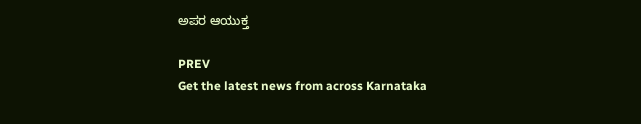ಅಪರ ಆಯುಕ್ತ

PREV
Get the latest news from across Karnataka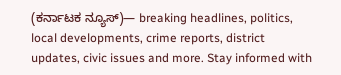(ಕರ್ನಾಟಕ ನ್ಯೂಸ್)— breaking headlines, politics, local developments, crime reports, district updates, civic issues and more. Stay informed with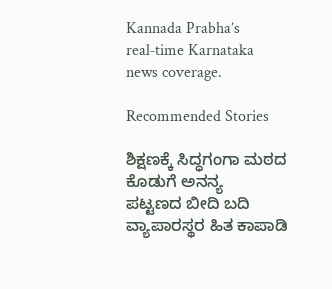Kannada Prabha’s real‑time Karnataka news coverage.

Recommended Stories

ಶಿಕ್ಷಣಕ್ಕೆ ಸಿದ್ಧಗಂಗಾ ಮಠದ ಕೊಡುಗೆ ಅನನ್ಯ
ಪಟ್ಟಣದ ಬೀದಿ ಬದಿ ವ್ಯಾಪಾರಸ್ಥರ ಹಿತ ಕಾಪಾಡಿ